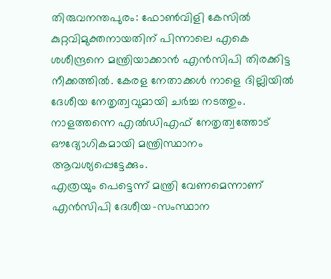തിരുവനന്തപുരം: ഫോൺവിളി കേസിൽ കുറ്റവിമുക്തനായതിന് പിന്നാലെ എകെ ശശീന്ദ്രനെ മന്ത്രിയാക്കാൻ എൻസിപി തിരക്കിട്ട നീക്കത്തിൽ. കേരള നേതാക്കൾ നാളെ ദില്ലിയിൽ ദേശീയ നേതൃത്വവുമായി ചർച്ച നടത്തും. നാളത്തന്നെ എൽഡിഎഫ് നേതൃത്വത്തോട് ഔദ്യോഗികമായി മന്ത്രിസ്ഥാനം ആവശ്യപ്പെട്ടേക്കും.
എത്രയും പെട്ടെന്ന് മന്ത്രി വേണമെന്നാണ് എൻസിപി ദേശീയ-സംസ്ഥാന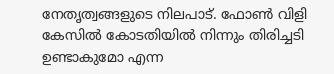നേതൃത്വങ്ങളുടെ നിലപാട്. ഫോൺ വിളി കേസിൽ കോടതിയിൽ നിന്നും തിരിച്ചടി ഉണ്ടാകുമോ എന്ന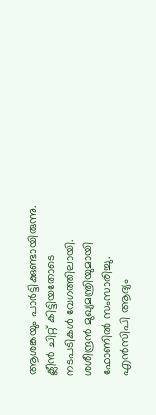ആശങ്കയും പാർട്ടിക്കുണ്ടായിരുന്നു. ക്ലീൻ ചിറ്റ് കിട്ടിയതോടെ നടപടികൾ വേഗത്തിലായി. ശശീന്ദ്രൻ മുഖ്യമന്ത്രിയുമായി ഫോണിൽ സംസാരിച്ചു. എൻസിപി ആദ്യം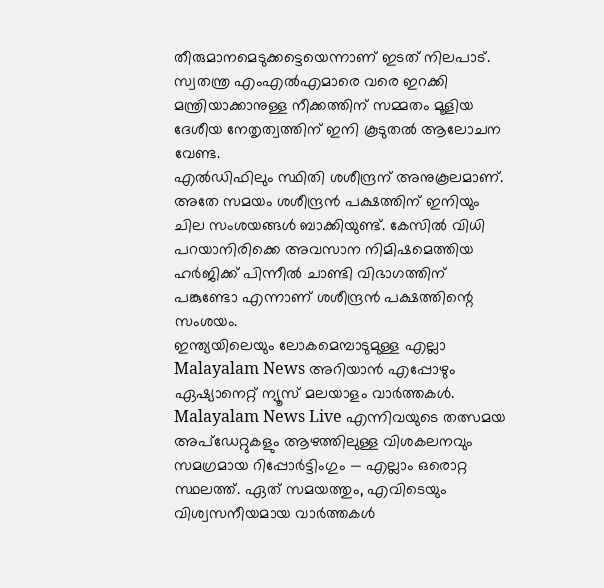തീരുമാനമെടുക്കട്ടെയെന്നാണ് ഇടത് നിലപാട്. സ്വതന്ത്ര എംഎൽഎമാരെ വരെ ഇറക്കി മന്ത്രിയാക്കാനുള്ള നീക്കത്തിന് സമ്മതം മൂളിയ ദേശീയ നേതൃത്വത്തിന് ഇനി കൂടുതൽ ആലോചന വേണ്ട.
എൽഡിഫിലും സ്ഥിതി ശശീന്ദ്രന് അനുകൂലമാണ്. അതേ സമയം ശശീന്ദ്രൻ പക്ഷത്തിന് ഇനിയും ചില സംശയങ്ങൾ ബാക്കിയുണ്ട്. കേസിൽ വിധി പറയാനിരിക്കെ അവസാന നിമിഷമെത്തിയ ഹർജിക്ക് പിന്നീൽ ചാണ്ടി വിഭാഗത്തിന് പങ്കുണ്ടോ എന്നാണ് ശശീന്ദ്രൻ പക്ഷത്തിന്റെ സംശയം.
ഇന്ത്യയിലെയും ലോകമെമ്പാടുമുള്ള എല്ലാ Malayalam News അറിയാൻ എപ്പോഴും ഏഷ്യാനെറ്റ് ന്യൂസ് മലയാളം വാർത്തകൾ. Malayalam News Live എന്നിവയുടെ തത്സമയ അപ്ഡേറ്റുകളും ആഴത്തിലുള്ള വിശകലനവും സമഗ്രമായ റിപ്പോർട്ടിംഗും — എല്ലാം ഒരൊറ്റ സ്ഥലത്ത്. ഏത് സമയത്തും, എവിടെയും വിശ്വസനീയമായ വാർത്തകൾ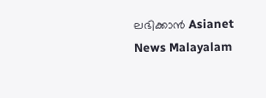ലഭിക്കാൻ Asianet News Malayalam